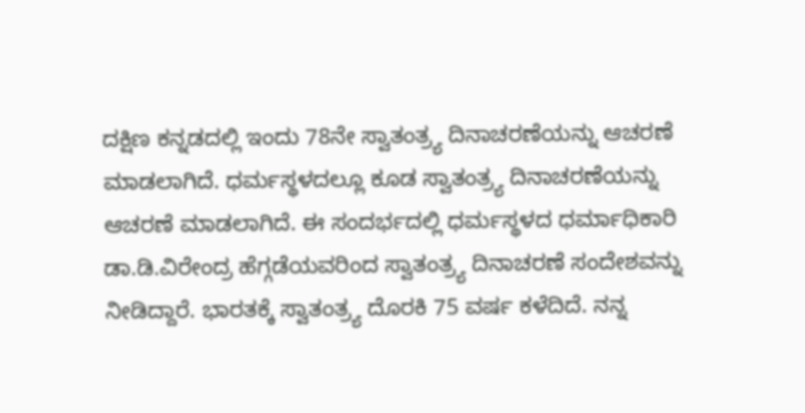ದಕ್ಷಿಣ ಕನ್ನಡದಲ್ಲಿ ಇಂದು 78ನೇ ಸ್ವಾತಂತ್ರ್ಯ ದಿನಾಚರಣೆಯನ್ನು ಆಚರಣೆ ಮಾಡಲಾಗಿದೆ. ಧರ್ಮಸ್ಥಳದಲ್ಲೂ ಕೂಡ ಸ್ವಾತಂತ್ರ್ಯ ದಿನಾಚರಣೆಯನ್ನು ಆಚರಣೆ ಮಾಡಲಾಗಿದೆ. ಈ ಸಂದರ್ಭದಲ್ಲಿ ಧರ್ಮಸ್ಥಳದ ಧರ್ಮಾಧಿಕಾರಿ ಡಾ.ಡಿ.ವಿರೇಂದ್ರ ಹೆಗ್ಗಡೆಯವರಿಂದ ಸ್ವಾತಂತ್ರ್ಯ ದಿನಾಚರಣೆ ಸಂದೇಶವನ್ನು ನೀಡಿದ್ದಾರೆ. ಭಾರತಕ್ಕೆ ಸ್ವಾತಂತ್ರ್ಯ ದೊರಕಿ‌ 75 ವರ್ಷ ಕಳೆದಿದೆ. ನನ್ನ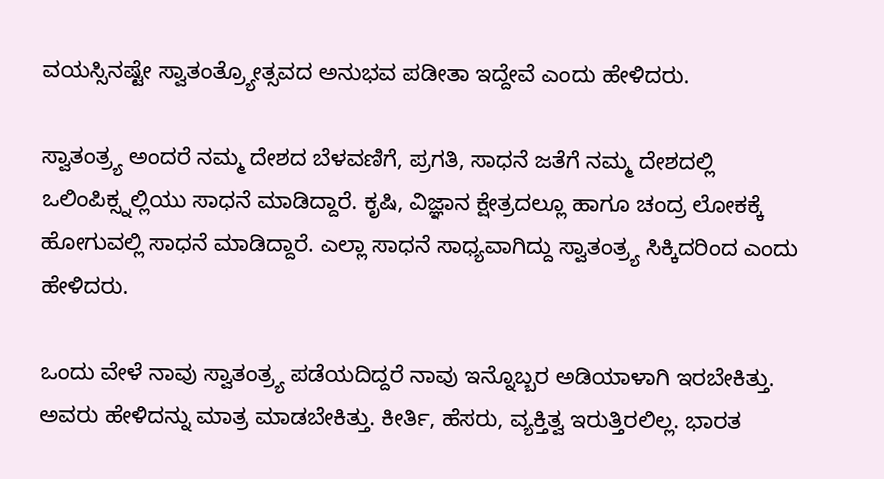ವಯಸ್ಸಿನಷ್ಟೇ ಸ್ವಾತಂತ್ರ್ಯೋತ್ಸವದ ಅನುಭವ ಪಡೀತಾ ಇದ್ದೇವೆ ಎಂದು ಹೇಳಿದರು.

ಸ್ವಾತಂತ್ರ್ಯ ಅಂದರೆ ನಮ್ಮ ದೇಶದ ಬೆಳವಣಿಗೆ, ಪ್ರಗತಿ, ಸಾಧನೆ ಜತೆಗೆ ನಮ್ಮ ದೇಶದಲ್ಲಿ ಒಲಿಂಪಿಕ್ಸ್ನಲ್ಲಿಯು‌‌ ಸಾಧನೆ‌ ಮಾಡಿದ್ದಾರೆ. ಕೃಷಿ, ವಿಜ್ಞಾನ ಕ್ಷೇತ್ರದಲ್ಲೂ ಹಾಗೂ ಚಂದ್ರ ಲೋಕಕ್ಕೆ ಹೋಗುವಲ್ಲಿ ಸಾಧನೆ ಮಾಡಿದ್ದಾರೆ. ಎಲ್ಲಾ ಸಾಧನೆ ಸಾಧ್ಯವಾಗಿದ್ದು ಸ್ವಾತಂತ್ರ್ಯ ಸಿಕ್ಕಿದರಿಂದ ಎಂದು ಹೇಳಿದರು.

ಒಂದು ವೇಳೆ ನಾವು ಸ್ವಾತಂತ್ರ್ಯ ಪಡೆಯದಿದ್ದರೆ ನಾವು ಇನ್ನೊಬ್ಬರ ಅಡಿಯಾಳಾಗಿ ಇರಬೇಕಿತ್ತು. ಅವರು ಹೇಳಿದನ್ನು ಮಾತ್ರ ಮಾಡಬೇಕಿತ್ತು. ಕೀರ್ತಿ, ಹೆಸರು, ವ್ಯಕ್ತಿತ್ವ ಇರುತ್ತಿರಲಿಲ್ಲ. ಭಾರತ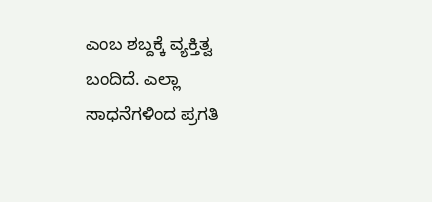ಎಂಬ ಶಬ್ದಕ್ಕೆ ವ್ಯಕ್ತಿತ್ವ ಬಂದಿದೆ. ಎಲ್ಲಾ ಸಾಧನೆಗಳಿಂದ ಪ್ರಗತಿ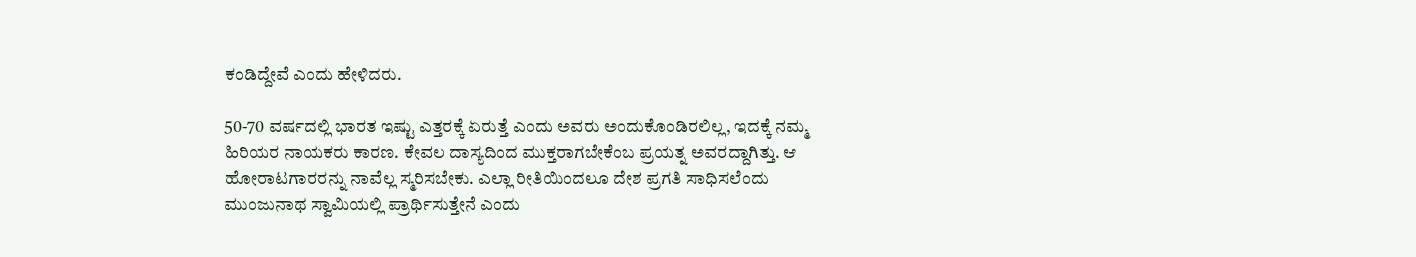ಕಂಡಿದ್ದೇವೆ ಎಂದು ಹೇಳಿದರು.

50-70 ವರ್ಷದಲ್ಲಿ ಭಾರತ ಇಷ್ಟು ಎತ್ತರಕ್ಕೆ ಏರುತ್ತೆ ಎಂದು ಅವರು ಅಂದುಕೊಂಡಿರಲಿಲ್ಲ, ಇದಕ್ಕೆ ನಮ್ಮ ಹಿರಿಯರ ನಾಯಕರು ಕಾರಣ. ಕೇವಲ ದಾಸ್ಯದಿಂದ ಮುಕ್ತರಾಗಬೇಕೆಂಬ ಪ್ರಯತ್ನ ಅವರದ್ದಾಗಿತ್ತು. ಆ ಹೋರಾಟಗಾರರನ್ನು ನಾವೆಲ್ಲ ಸ್ಮರಿಸಬೇಕು. ಎಲ್ಲಾ ರೀತಿಯಿಂದಲೂ ದೇಶ ಪ್ರಗತಿ‌ ಸಾಧಿಸಲೆಂದು ಮುಂಜುನಾಥ ಸ್ವಾಮಿಯಲ್ಲಿ ಪ್ರಾರ್ಥಿಸುತ್ತೇನೆ ಎಂದು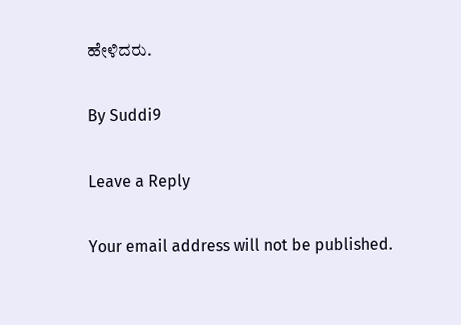ಹೇಳಿದರು.

By Suddi9

Leave a Reply

Your email address will not be published.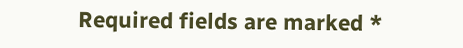Required fields are marked *